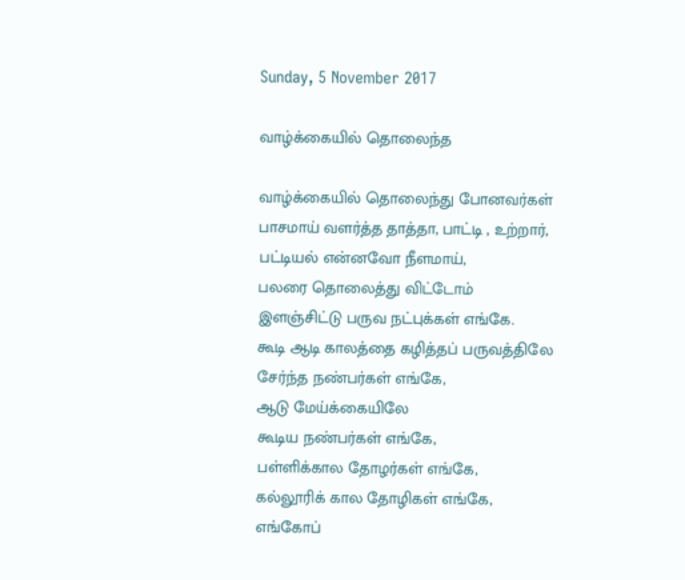Sunday, 5 November 2017

வாழ்க்கையில் தொலைந்த

வாழ்க்கையில் தொலைந்து போனவர்கள்
பாசமாய் வளர்த்த தாத்தா, பாட்டி , உற்றார்,
பட்டியல் என்னவோ நீளமாய்,
பலரை தொலைத்து விட்டோம்
இளஞ்சிட்டு பருவ நட்புக்கள் எங்கே.
கூடி ஆடி காலத்தை கழித்தப் பருவத்திலே
சேர்ந்த நண்பர்கள் எங்கே,
ஆடு மேய்க்கையிலே
கூடிய நண்பர்கள் எங்கே,
பள்ளிக்கால தோழர்கள் எங்கே,
கல்லூரிக் கால தோழிகள் எங்கே,
எங்கோப்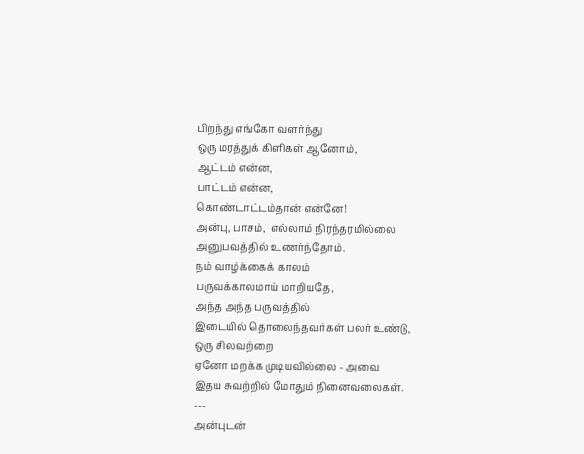பிறந்து எங்கோ வளர்ந்து
ஒரு மரத்துக் கிளிகள் ஆனோம்,
ஆட்டம் என்ன,
பாட்டம் என்ன,
கொண்டாட்டம்தான் என்னே!
அன்பு, பாசம்,  எல்லாம் நிரந்தரமில்லை
அனுபவத்தில் உணர்ந்தோம்.
நம் வாழ்க்கைக் காலம்
பருவக்காலமாய் மாறியதே,
அந்த அந்த பருவத்தில்
இடையில் தொலைந்தவர்கள் பலர் உண்டு,
ஒரு சிலவற்றை
ஏனோ மறக்க முடியவில்லை - அவை
இதய சுவற்றில் மோதும் நினைவலைகள்.
---
அன்புடன்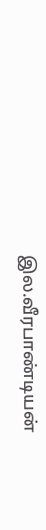இல.வீரபாண்டியன்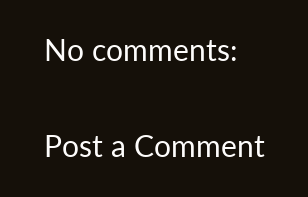No comments:

Post a Comment